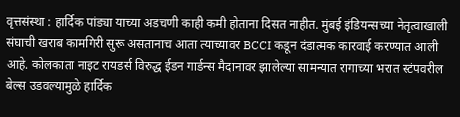वृत्तसंस्था : हार्दिक पांड्या याच्या अडचणी काही कमी होताना दिसत नाहीत. मुंबई इंडियन्सच्या नेतृत्वाखाली संघाची खराब कामगिरी सुरू असतानाच आता त्याच्यावर BCCI कडून दंडात्मक कारवाई करण्यात आली आहे. कोलकाता नाइट रायडर्स विरुद्ध ईडन गार्डन्स मैदानावर झालेल्या सामन्यात रागाच्या भरात स्टंपवरील बेल्स उडवल्यामुळे हार्दिक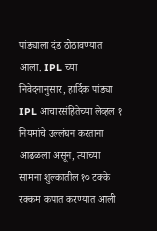पांड्याला दंड ठोठावण्यात आला. IPL च्या निवेदनानुसार, हार्दिक पांड्या IPL आचारसंहितेच्या लेव्हल १ नियमांचे उल्लंघन करताना आढळला असून, त्याच्या सामना शुल्कातील १० टक्के रक्कम कपात करण्यात आली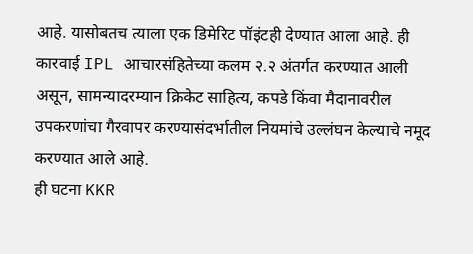आहे. यासोबतच त्याला एक डिमेरिट पॉइंटही देण्यात आला आहे. ही कारवाई IPL आचारसंहितेच्या कलम २.२ अंतर्गत करण्यात आली असून, सामन्यादरम्यान क्रिकेट साहित्य, कपडे किंवा मैदानावरील उपकरणांचा गैरवापर करण्यासंदर्भातील नियमांचे उल्लंघन केल्याचे नमूद करण्यात आले आहे.
ही घटना KKR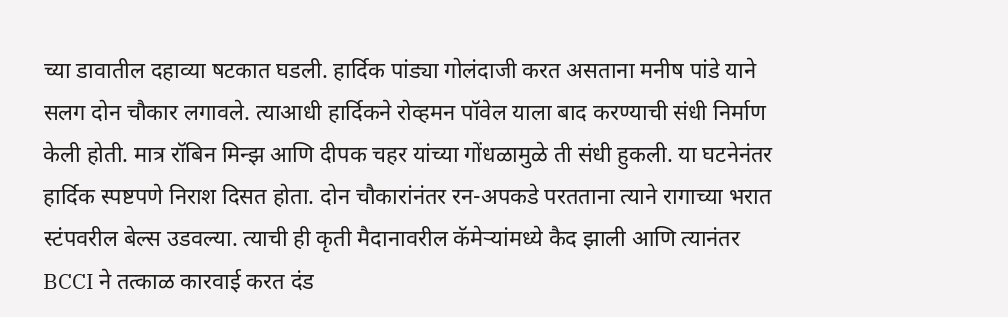च्या डावातील दहाव्या षटकात घडली. हार्दिक पांड्या गोलंदाजी करत असताना मनीष पांडे याने सलग दोन चौकार लगावले. त्याआधी हार्दिकने रोव्हमन पॉवेल याला बाद करण्याची संधी निर्माण केली होती. मात्र रॉबिन मिन्झ आणि दीपक चहर यांच्या गोंधळामुळे ती संधी हुकली. या घटनेनंतर हार्दिक स्पष्टपणे निराश दिसत होता. दोन चौकारांनंतर रन-अपकडे परतताना त्याने रागाच्या भरात स्टंपवरील बेल्स उडवल्या. त्याची ही कृती मैदानावरील कॅमेऱ्यांमध्ये कैद झाली आणि त्यानंतर BCCI ने तत्काळ कारवाई करत दंड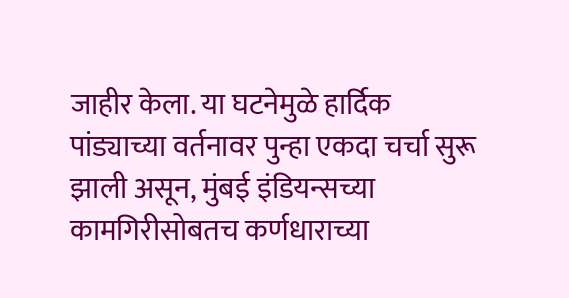जाहीर केला. या घटनेमुळे हार्दिक पांड्याच्या वर्तनावर पुन्हा एकदा चर्चा सुरू झाली असून, मुंबई इंडियन्सच्या कामगिरीसोबतच कर्णधाराच्या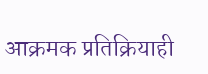आक्रमक प्रतिक्रियाही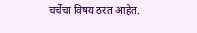चर्चेचा विषय ठरत आहेत.